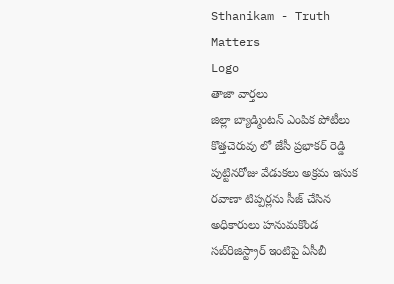Sthanikam - Truth Matters
Logo
తాజా వార్తలు
జిల్లా బ్యాడ్మింటన్ ఎంపిక పోటీలు కొత్తచెరువు లో జేసీ ప్రభాకర్ రెడ్డి పుట్టినరోజు వేడుకలు అక్రమ ఇసుక రవాణా టిప్పర్లను సీజ్ చేసిన అధికారులు హనుమకొండ సబ్‌రిజిస్ట్రార్ ఇంటిపై ఏసీబీ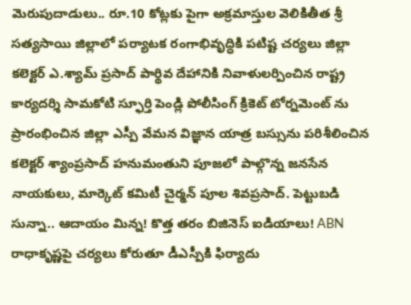మెరుపుదాడులు.. రూ.10 కోట్లకు పైగా అక్రమాస్తుల వెలికితీత శ్రీ సత్యసాయి జిల్లాలో పర్యాటక రంగాభివృద్ధికి పటిష్ట చర్యలు జిల్లా కలెక్టర్ ఎ.శ్యామ్ ప్రసాద్ పార్థివ దేహానికి నివాళులర్పించిన రాష్ట్ర కార్యదర్శి సామకోటి స్ఫూర్తి పెండ్లి పోలీసింగ్ క్రికెట్ టోర్నమెంట్ ను ప్రారంభించిన జిల్లా ఎస్పీ వేమన విజ్ఞాన యాత్ర బస్సును పరిశీలించిన కలెక్టర్ శ్యాంప్రసాద్ హనుమంతుని పూజలో పాల్గొన్న జనసేన నాయకులు, మార్కెట్ కమిటీ చైర్మన్ పూల శివప్రసాద్. పెట్టుబడి సున్నా.. ఆదాయం మిన్న! కొత్త తరం బిజినెస్ ఐడియాలు! ABN రాధాకృష్ణపై చర్యలు కోరుతూ డీఎస్పీకి ఫిర్యాదు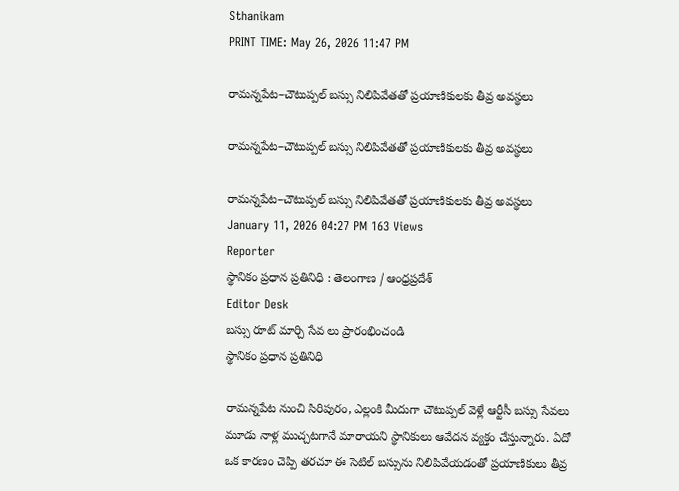Sthanikam
PRINT TIME: May 26, 2026 11:47 PM

రామన్నపేట–చౌటుప్పల్ బస్సు నిలిపివేతతో ప్రయాణికులకు తీవ్ర అవస్థలు

రామన్నపేట–చౌటుప్పల్ బస్సు నిలిపివేతతో ప్రయాణికులకు తీవ్ర అవస్థలు

రామన్నపేట–చౌటుప్పల్ బస్సు నిలిపివేతతో ప్రయాణికులకు తీవ్ర అవస్థలు
January 11, 2026 04:27 PM 163 Views
Reporter
స్థానికం ప్రధాన ప్రతినిధి : తెలంగాణ / ఆంధ్రప్రదేశ్
Editor Desk
బస్సు రూట్ మార్చి సేవ లు ప్రారంభించండి
స్థానికం ప్రధాన ప్రతినిధి

రామన్నపేట నుంచి సిరిపురం, ఎల్లంకి మీదుగా చౌటుప్పల్ వెళ్లే ఆర్టీసీ బస్సు సేవలు మూడు నాళ్ల ముచ్చటగానే మారాయని స్థానికులు ఆవేదన వ్యక్తం చేస్తున్నారు. ఏదో ఒక కారణం చెప్పి తరచూ ఈ సెటిల్ బస్సును నిలిపివేయడంతో ప్రయాణికులు తీవ్ర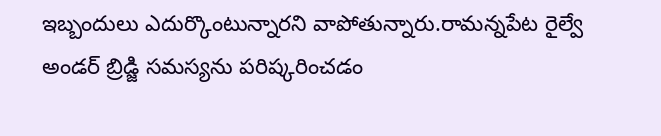ఇబ్బందులు ఎదుర్కొంటున్నారని వాపోతున్నారు.రామన్నపేట రైల్వే అండర్ బ్రిడ్జి సమస్యను పరిష్కరించడం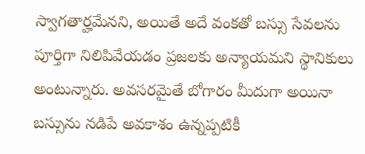స్వాగతార్హమేనని, అయితే అదే వంకతో బస్సు సేవలను పూర్తిగా నిలిపివేయడం ప్రజలకు అన్యాయమని స్థానికులు అంటున్నారు. అవసరమైతే బోగారం మీదుగా అయినా బస్సును నడిపే అవకాశం ఉన్నప్పటికీ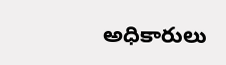అధికారులు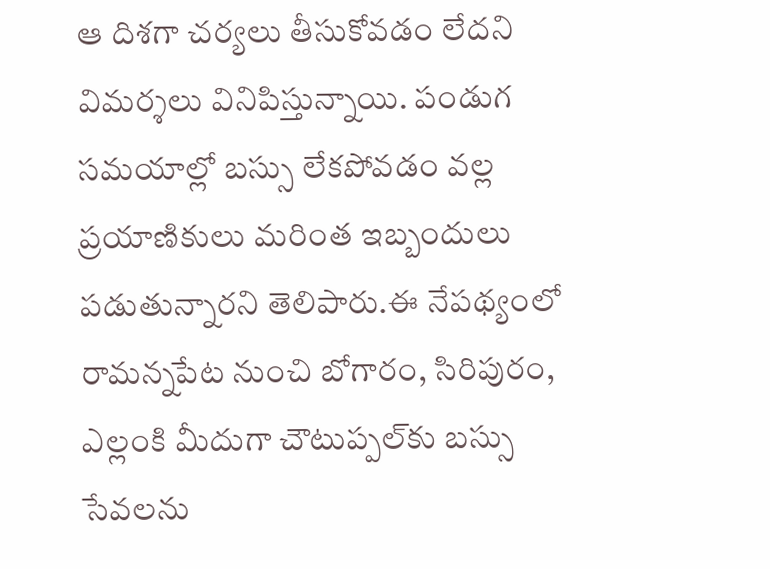ఆ దిశగా చర్యలు తీసుకోవడం లేదని విమర్శలు వినిపిస్తున్నాయి. పండుగ సమయాల్లో బస్సు లేకపోవడం వల్ల ప్రయాణికులు మరింత ఇబ్బందులు పడుతున్నారని తెలిపారు.ఈ నేపథ్యంలో రామన్నపేట నుంచి బోగారం, సిరిపురం, ఎల్లంకి మీదుగా చౌటుప్పల్‌కు బస్సు సేవలను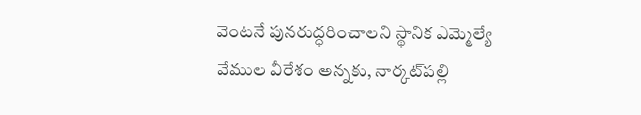వెంటనే పునరుద్ధరించాలని స్థానిక ఎమ్మెల్యే వేముల వీరేశం అన్నకు, నార్కట్‌పల్లి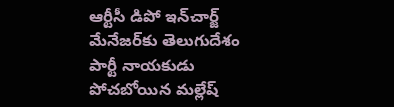ఆర్టీసీ డిపో ఇన్‌చార్జ్ మేనేజర్‌కు తెలుగుదేశం పార్టీ నాయకుడు పోచబోయిన మల్లేష్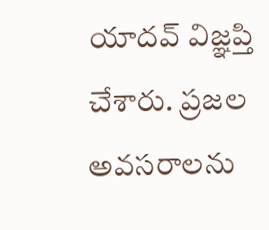యాదవ్ విజ్ఞప్తి చేశారు. ప్రజల అవసరాలను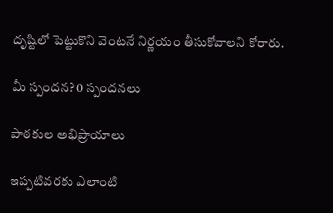దృష్టిలో పెట్టుకొని వెంటనే నిర్ణయం తీసుకోవాలని కోరారు.

మీ స్పందన? 0 స్పందనలు

పాఠకుల అభిప్రాయాలు

ఇప్పటివరకు ఎలాంటి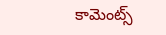కామెంట్స్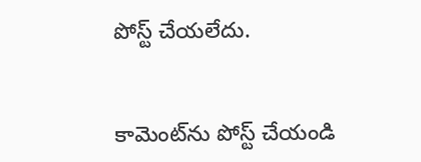పోస్ట్ చేయలేదు.


కామెంట్‌ను పోస్ట్ చేయండి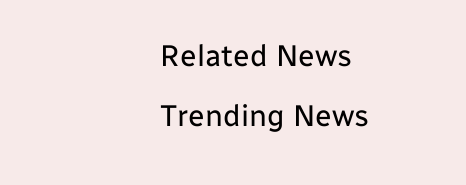Related News
Trending News